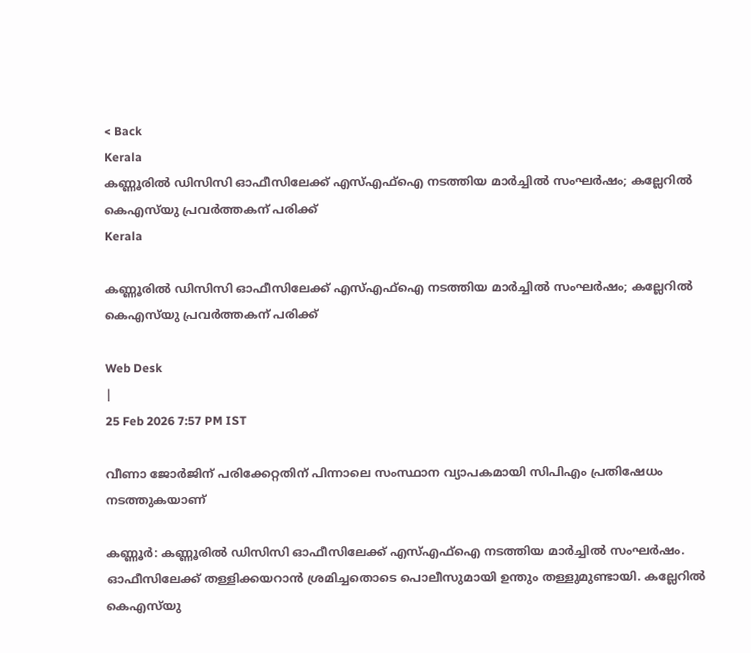< Back
Kerala
കണ്ണൂരിൽ ഡിസിസി ഓഫീസിലേക്ക് എസ്എഫ്ഐ നടത്തിയ മാർച്ചിൽ സംഘർഷം; കല്ലേറില്‍ കെഎസ്‍യു പ്രവര്‍ത്തകന് പരിക്ക്
Kerala

കണ്ണൂരിൽ ഡിസിസി ഓഫീസിലേക്ക് എസ്എഫ്ഐ നടത്തിയ മാർച്ചിൽ സംഘർഷം; കല്ലേറില്‍ കെഎസ്‍യു പ്രവര്‍ത്തകന് പരിക്ക്

Web Desk
|
25 Feb 2026 7:57 PM IST

വീണാ ജോർജിന് പരിക്കേറ്റതിന് പിന്നാലെ സംസ്ഥാന വ്യാപകമായി സിപിഎം പ്രതിഷേധം നടത്തുകയാണ്

കണ്ണൂര്‍: കണ്ണൂരിൽ ഡിസിസി ഓഫീസിലേക്ക് എസ്എഫ്ഐ നടത്തിയ മാർച്ചിൽ സംഘർഷം. ഓഫീസിലേക്ക് തള്ളിക്കയറാൻ ശ്രമിച്ചതൊടെ പൊലീസുമായി ഉന്തും തള്ളുമുണ്ടായി. കല്ലേറില്‍ കെഎസ്‍യു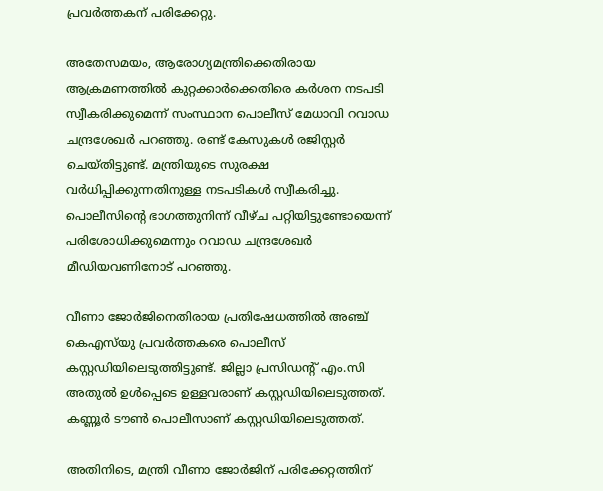പ്രവര്‍ത്തകന് പരിക്കേറ്റു.

അതേസമയം, ആരോഗ്യമന്ത്രിക്കെതിരായ ആക്രമണത്തിൽ കുറ്റക്കാർക്കെതിരെ കർശന നടപടി സ്വീകരിക്കുമെന്ന് സംസ്ഥാന പൊലീസ് മേധാവി റവാഡ ചന്ദ്രശേഖർ പറഞ്ഞു. രണ്ട് കേസുകൾ രജിസ്റ്റർ ചെയ്തിട്ടുണ്ട്. മന്ത്രിയുടെ സുരക്ഷ വർധിപ്പിക്കുന്നതിനുള്ള നടപടികൾ സ്വീകരിച്ചു. പൊലീസിന്റെ ഭാഗത്തുനിന്ന് വീഴ്ച പറ്റിയിട്ടുണ്ടോയെന്ന് പരിശോധിക്കുമെന്നും റവാഡ ചന്ദ്രശേഖർ മീഡിയവണിനോട് പറഞ്ഞു.

വീണാ ജോർജിനെതിരായ പ്രതിഷേധത്തിൽ അഞ്ച് കെഎസ്‍യു പ്രവർത്തകരെ പൊലീസ് കസ്റ്റഡിയിലെടുത്തിട്ടുണ്ട്. ജില്ലാ പ്രസിഡന്‍റ് എം.സി അതുൽ ഉൾപ്പെടെ ഉള്ളവരാണ് കസ്റ്റഡിയിലെടുത്തത്. കണ്ണൂർ ടൗൺ പൊലീസാണ് കസ്റ്റഡിയിലെടുത്തത്.

അതിനിടെ, മന്ത്രി വീണാ ജോർജിന് പരിക്കേറ്റത്തിന്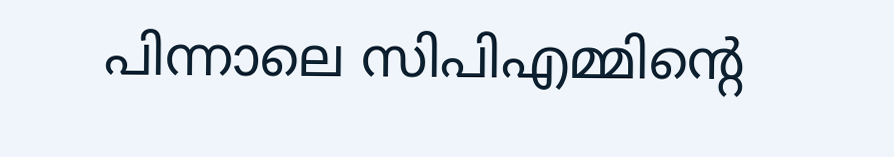പിന്നാലെ സിപിഎമ്മിന്റെ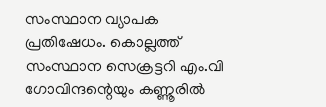സംസ്ഥാന വ്യാപക പ്രതിഷേധം. കൊല്ലത്ത് സംസ്ഥാന സെക്രട്ടറി എം.വി ഗോവിന്ദന്റെയും കണ്ണൂരിൽ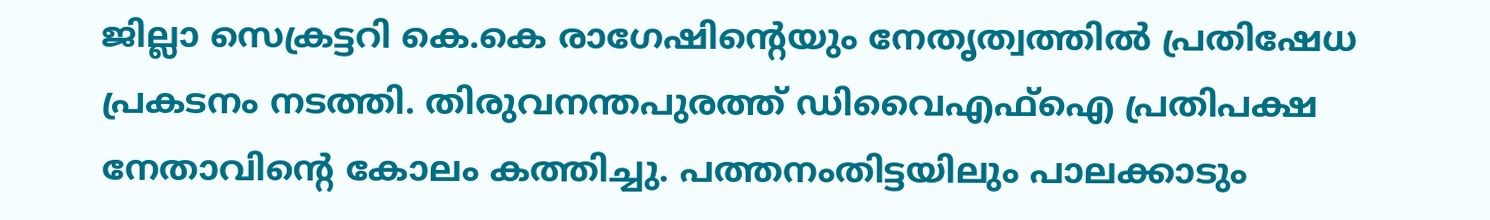ജില്ലാ സെക്രട്ടറി കെ.കെ രാഗേഷിന്റെയും നേതൃത്വത്തിൽ പ്രതിഷേധ പ്രകടനം നടത്തി. തിരുവനന്തപുരത്ത് ഡിവൈഎഫ്ഐ പ്രതിപക്ഷ നേതാവിന്റെ കോലം കത്തിച്ചു. പത്തനംതിട്ടയിലും പാലക്കാടും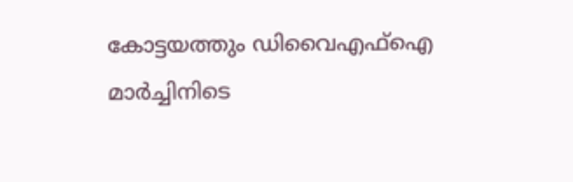കോട്ടയത്തും ഡിവൈഎഫ്ഐ മാർച്ചിനിടെ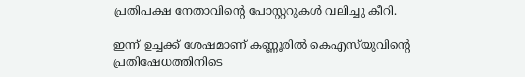പ്രതിപക്ഷ നേതാവിന്റെ പോസ്റ്ററുകൾ വലിച്ചു കീറി.

ഇന്ന് ഉച്ചക്ക് ശേഷമാണ് കണ്ണൂരില്‍ കെഎസ്‍യുവിന്റെ പ്രതിഷേധത്തിനിടെ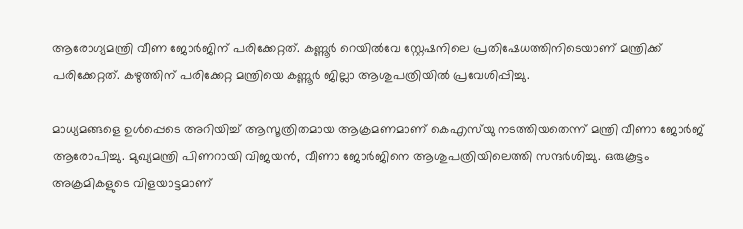ആരോഗ്യമന്ത്രി വീണ ജോർജിന് പരിക്കേറ്റത്. കണ്ണൂർ റെയിൽവേ സ്റ്റേഷനിലെ പ്രതിഷേധത്തിനിടെയാണ് മന്ത്രിക്ക് പരിക്കേറ്റത്. കഴുത്തിന് പരിക്കേറ്റ മന്ത്രിയെ കണ്ണൂർ ജില്ലാ ആശുപത്രിയില്‍ പ്രവേശിപ്പിച്ചു.

മാധ്യമങ്ങളെ ഉൾപ്പെടെ അറിയിച്ച് ആസൂത്രിതമായ ആക്രമണമാണ് കെഎസ്‍യു നടത്തിയതെന്ന് മന്ത്രി വീണാ ജോർജ് ആരോപിച്ചു. മുഖ്യമന്ത്രി പിണറായി വിജയൻ, വീണാ ജോർജിനെ ആശുപത്രിയിലെത്തി സന്ദർശിച്ചു. ഒരുകൂട്ടം അക്രമികളുടെ വിളയാട്ടമാണ്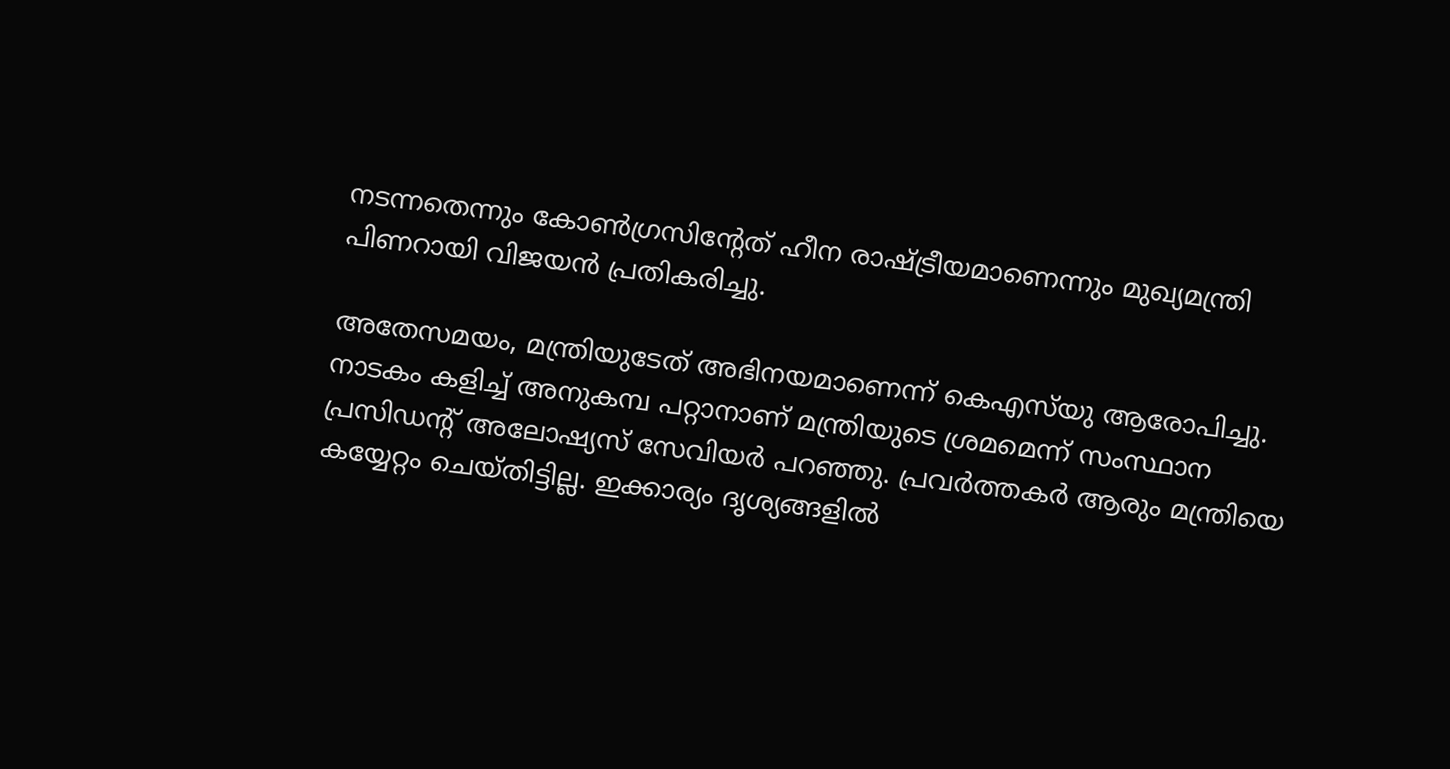നടന്നതെന്നും കോൺഗ്രസിന്റേത് ഹീന രാഷ്ട്രീയമാണെന്നും മുഖ്യമന്ത്രി പിണറായി വിജയൻ പ്രതികരിച്ചു.

അതേസമയം, മന്ത്രിയുടേത് അഭിനയമാണെന്ന് കെഎസ്‍യു ആരോപിച്ചു. നാടകം കളിച്ച് അനുകമ്പ പറ്റാനാണ് മന്ത്രിയുടെ ശ്രമമെന്ന് സംസ്ഥാന പ്രസിഡന്‍റ് അലോഷ്യസ് സേവിയർ പറഞ്ഞു. പ്രവർത്തകർ ആരും മന്ത്രിയെ കയ്യേറ്റം ചെയ്തിട്ടില്ല. ഇക്കാര്യം ദൃശ്യങ്ങളിൽ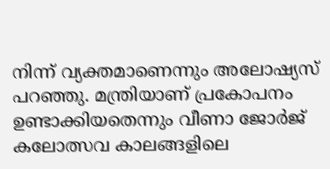നിന്ന് വ്യക്തമാണെന്നും അലോഷ്യസ് പറഞ്ഞു. മന്ത്രിയാണ് പ്രകോപനം ഉണ്ടാക്കിയതെന്നും വീണാ ജോർജ് കലോത്സവ കാലങ്ങളിലെ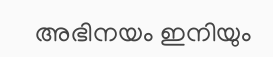അഭിനയം ഇനിയും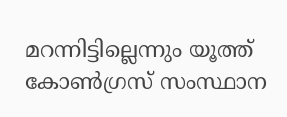മറന്നിട്ടില്ലെന്നും യൂത്ത് കോൺഗ്രസ് സംസ്ഥാന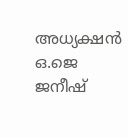അധ്യക്ഷൻ ഒ.ജെ ജനീഷ്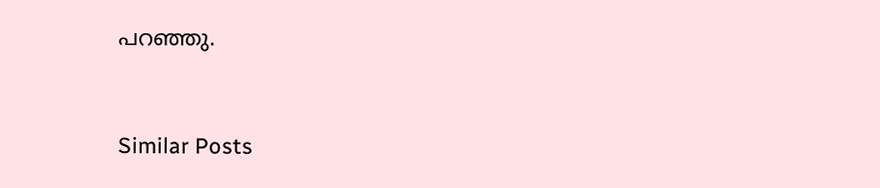പറഞ്ഞു.


Similar Posts